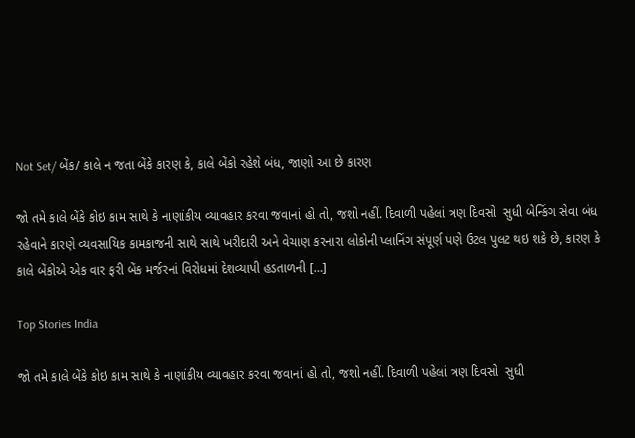Not Set/ બેંક/ કાલે ન જતા બેંકે કારણ કે, કાલે બેંકો રહેશે બંધ, જાણો આ છે કારણ

જો તમે કાલે બેંકે કોઇ કામ સાથે કે નાણાંકીય વ્યાવહાર કરવા જવાનાં હો તો, જશો નહીં. દિવાળી પહેલાં ત્રણ દિવસો  સુધી બેન્કિંગ સેવા બંધ રહેવાને કારણે વ્યવસાયિક કામકાજની સાથે સાથે ખરીદારી અને વેચાણ કરનારા લોકોની પ્લાનિંગ સંપૂર્ણ પણે ઉટલ પુલટ થઇ શકે છે, કારણ કે કાલે બેંકોએ એક વાર ફરી બેંક મર્જરનાં વિરોધમાં દેશવ્યાપી હડતાળની […]

Top Stories India

જો તમે કાલે બેંકે કોઇ કામ સાથે કે નાણાંકીય વ્યાવહાર કરવા જવાનાં હો તો, જશો નહીં. દિવાળી પહેલાં ત્રણ દિવસો  સુધી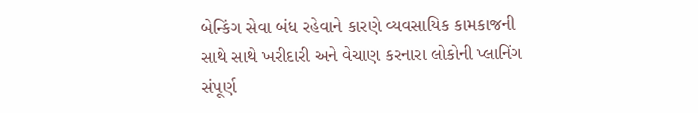બેન્કિંગ સેવા બંધ રહેવાને કારણે વ્યવસાયિક કામકાજની સાથે સાથે ખરીદારી અને વેચાણ કરનારા લોકોની પ્લાનિંગ સંપૂર્ણ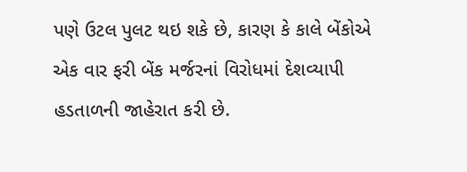પણે ઉટલ પુલટ થઇ શકે છે, કારણ કે કાલે બેંકોએ એક વાર ફરી બેંક મર્જરનાં વિરોધમાં દેશવ્યાપી હડતાળની જાહેરાત કરી છે.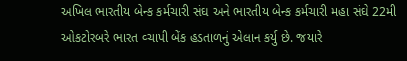અખિલ ભારતીય બેન્ક કર્મચારી સંઘ અને ભારતીય બેન્ક કર્મચારી મહા સંઘે 22મી ઓકટોરબરે ભારત વ્ચાપી બેંક હડતાળનું એલાન કર્યુ છે. જયારે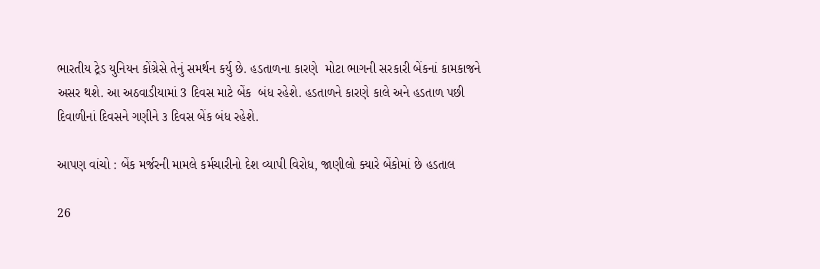ભારતીય ટ્રેડ યુનિયન કોંગ્રેસે તેનું સમર્થન કર્યુ છે. હડતાળના કારણે  મોટા ભાગની સરકારી બેંકનાં કામકાજને અસર થશે. આ અઠવાડીયામાં 3 દિવસ માટે બેંક  બંધ રહેશે. હડતાળને કારણે કાલે અને હડતાળ પછી દિવાળીનાં દિવસને ગણીને ૩ દિવસ બેંક બંધ રહેશે.

આપણ વાંચો : બેંક મર્જરની મામલે કર્મચારીનો દેશ વ્યાપી વિરોધ, જાણીલો ક્યારે બેંકોમાં છે હડતાલ

26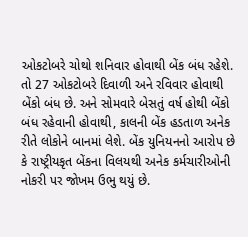ઓકટોબરે ચોથો શનિવાર હોવાથી બેંક બંધ રહેશે. તો 27 ઓકટોબરે દિવાળી અને રવિવાર હોવાથી બેંકો બંધ છે. અને સોમવારે બેસતું વર્ષ હોથી બેંકો બંધ રહેવાની હોવાથી, કાલની બેંક હડતાળ અનેક રીતે લોકોને બાનમાં લેશે. બેંક યુનિયનનો આરોપ છે કે રાષ્ટ્રીયકૃત બેંકના વિલયથી અનેક કર્મચારીઓની નોકરી પર જોખમ ઉભુ થયું છે.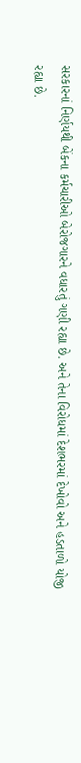સરકારનાં નિર્ણયથી બેંકના કર્મચારીઓ બેરોજગારને વધારતું ગણી રહ્યા છે. અને તેના વિરોધમાં દેશભરમાં દેખોવો અને હડતાળો યોજી રહ્યા છે.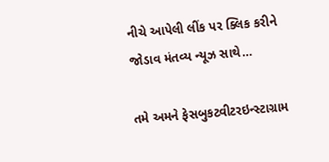નીચે આપેલી લીંક પર ક્લિક કરીને જોડાવ મંતવ્ય ન્યૂઝ સાથે…

તમે અમને ફેસબુકટ્વીટરઇન્સ્ટાગ્રામ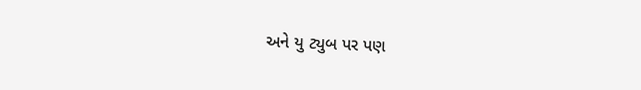અને યુ ટ્યુબ પર પણ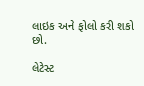લાઇક અને ફોલો કરી શકો છો.

લેટેસ્ટ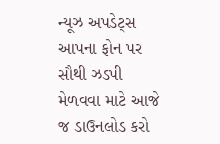ન્યૂઝ અપડેટ્સ આપના ફોન પર સૌથી ઝડપી મેળવવા માટે આજે જ ડાઉનલોડ કરો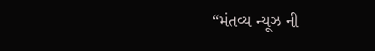“મંતવ્ય ન્યૂઝ ની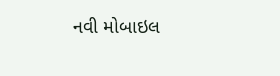નવી મોબાઇલ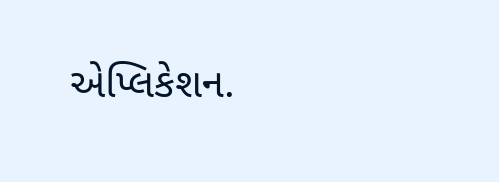એપ્લિકેશન.